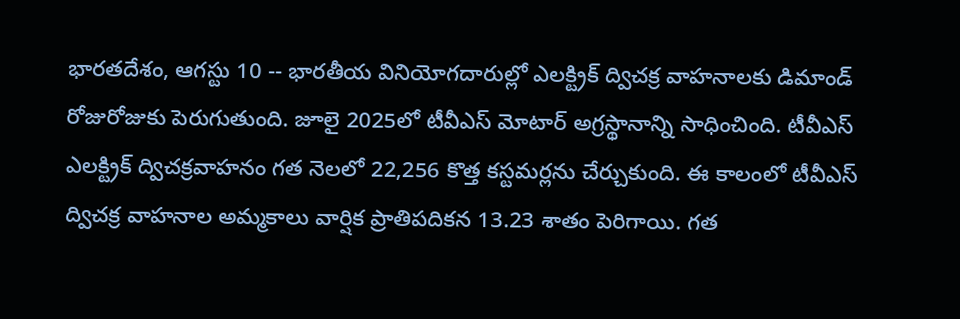భారతదేశం, ఆగస్టు 10 -- భారతీయ వినియోగదారుల్లో ఎలక్ట్రిక్ ద్విచక్ర వాహనాలకు డిమాండ్ రోజురోజుకు పెరుగుతుంది. జూలై 2025లో టీవీఎస్ మోటార్ అగ్రస్థానాన్ని సాధించింది. టీవీఎస్ ఎలక్ట్రిక్ ద్విచక్రవాహనం గత నెలలో 22,256 కొత్త కస్టమర్లను చేర్చుకుంది. ఈ కాలంలో టీవీఎస్ ద్విచక్ర వాహనాల అమ్మకాలు వార్షిక ప్రాతిపదికన 13.23 శాతం పెరిగాయి. గత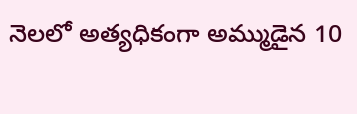నెలలో అత్యధికంగా అమ్ముడైన 10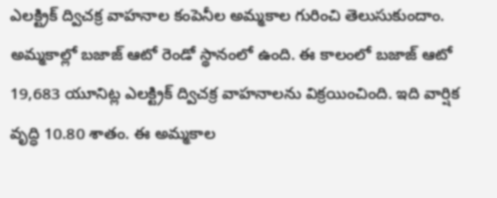ఎలక్ట్రిక్ ద్విచక్ర వాహనాల కంపెనీల అమ్మకాల గురించి తెలుసుకుందాం.
అమ్మకాల్లో బజాజ్ ఆటో రెండో స్థానంలో ఉంది. ఈ కాలంలో బజాజ్ ఆటో 19,683 యూనిట్ల ఎలక్ట్రిక్ ద్విచక్ర వాహనాలను విక్రయించింది. ఇది వార్షిక వృద్ధి 10.80 శాతం. ఈ అమ్మకాల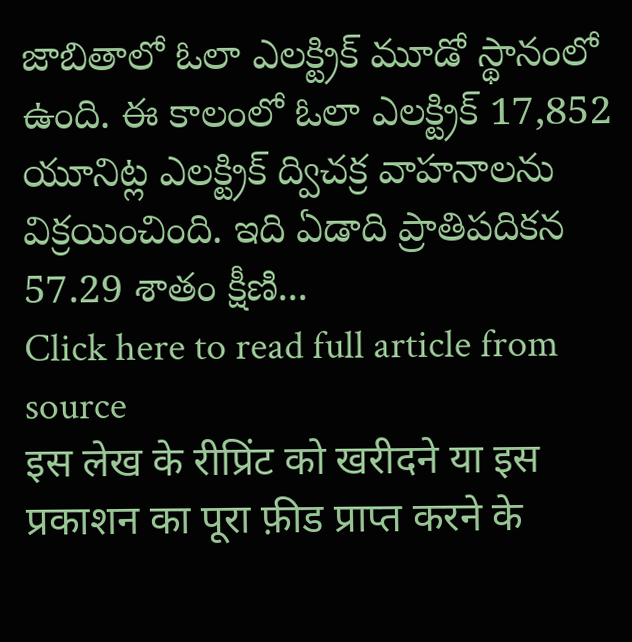జాబితాలో ఓలా ఎలక్ట్రిక్ మూడో స్థానంలో ఉంది. ఈ కాలంలో ఓలా ఎలక్ట్రిక్ 17,852 యూనిట్ల ఎలక్ట్రిక్ ద్విచక్ర వాహనాలను విక్రయించింది. ఇది ఏడాది ప్రాతిపదికన 57.29 శాతం క్షీణి...
Click here to read full article from source
इस लेख के रीप्रिंट को खरीदने या इस प्रकाशन का पूरा फ़ीड प्राप्त करने के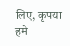लिए, कृपया
हमे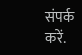संपर्क करें.